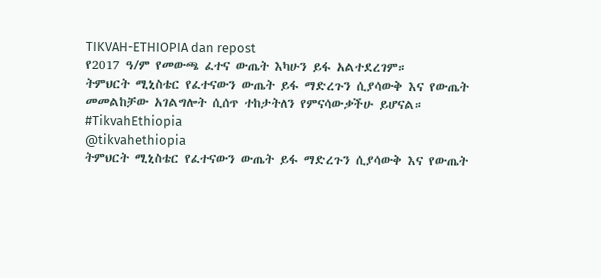TIKVAH-ETHIOPIA dan repost
የ2017 ዓ/ም የመውጫ ፈተና ውጤት እካሁን ይፋ አልተደረገም።
ትምህርት ሚኒስቴር የፈተናውን ውጤት ይፋ ማድረጉን ሲያሳውቅ እና የውጤት መመልከቻው አገልግሎት ሲሰጥ ተከታትለን የምናሳውቃችሁ ይሆናል።
#TikvahEthiopia
@tikvahethiopia
ትምህርት ሚኒስቴር የፈተናውን ውጤት ይፋ ማድረጉን ሲያሳውቅ እና የውጤት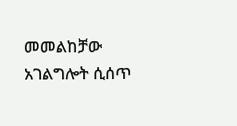መመልከቻው አገልግሎት ሲሰጥ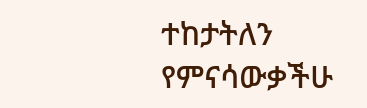ተከታትለን የምናሳውቃችሁ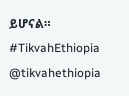ይሆናል።
#TikvahEthiopia
@tikvahethiopia